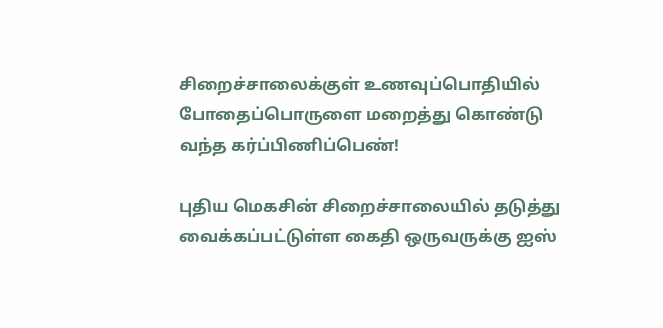சிறைச்சாலைக்குள் உணவுப்பொதியில் போதைப்பொருளை மறைத்து கொண்டு வந்த கர்ப்பிணிப்பெண்!

புதிய மெகசின் சிறைச்சாலையில் தடுத்து வைக்கப்பட்டுள்ள கைதி ஒருவருக்கு ஐஸ்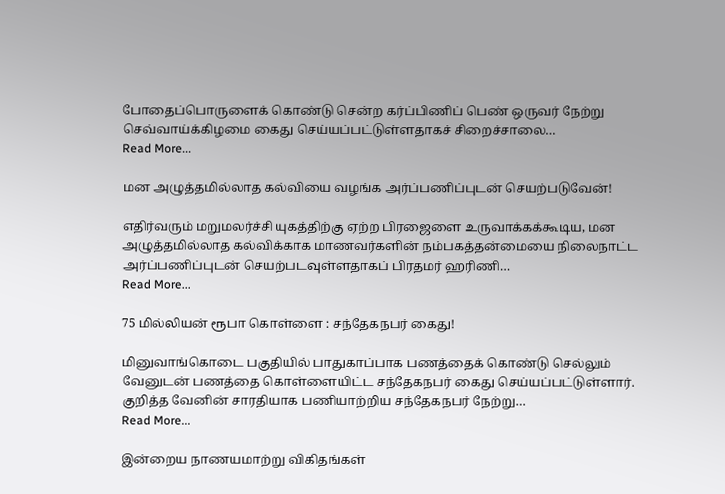போதைப்பொருளைக் கொண்டு சென்ற கர்ப்பிணிப் பெண் ஒருவர் நேற்று செவ்வாய்க்கிழமை கைது செய்யப்பட்டுள்ளதாகச் சிறைச்சாலை…
Read More...

மன அழுத்தமில்லாத கல்வியை வழங்க அர்ப்பணிப்புடன் செயற்படுவேன்!

எதிர்வரும் மறுமலர்ச்சி யுகத்திற்கு ஏற்ற பிரஜைளை உருவாக்கக்கூடிய, மன அழுத்தமில்லாத கல்விக்காக மாணவர்களின் நம்பகத்தன்மையை நிலைநாட்ட அர்ப்பணிப்புடன் செயற்படவுள்ளதாகப் பிரதமர் ஹரிணி…
Read More...

75 மில்லியன் ரூபா கொள்ளை : சந்தேகநபர் கைது!

மினுவாங்கொடை பகுதியில் பாதுகாப்பாக பணத்தைக் கொண்டு செல்லும் வேனுடன் பணத்தை கொள்ளையிட்ட சந்தேகநபர் கைது செய்யப்பட்டுள்ளார். குறித்த வேனின் சாரதியாக பணியாற்றிய சந்தேகநபர் நேற்று…
Read More...

இன்றைய நாணயமாற்று விகிதங்கள்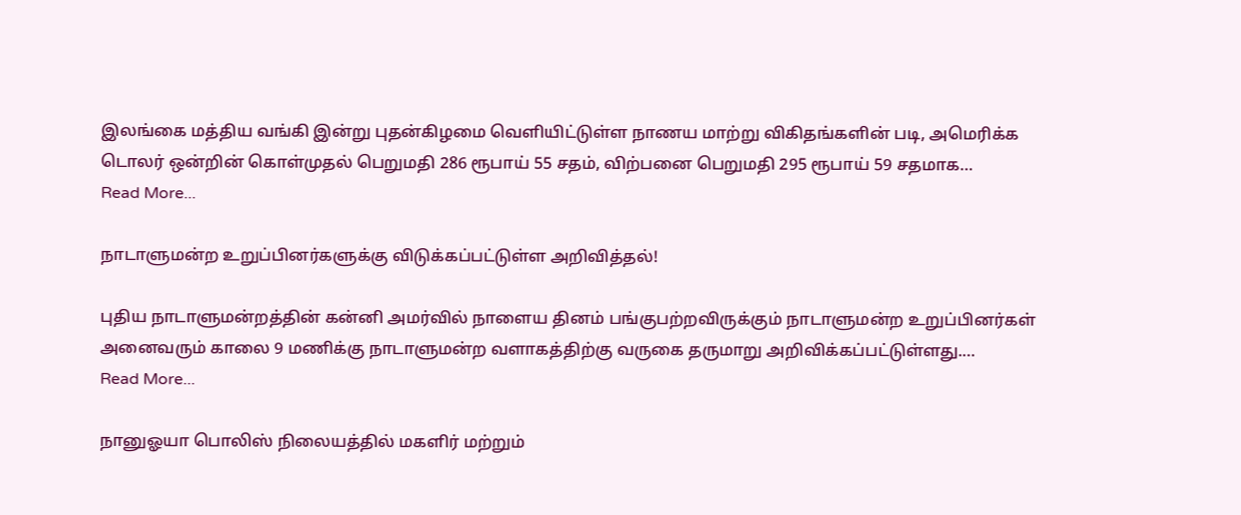இலங்கை மத்திய வங்கி இன்று புதன்கிழமை வெளியிட்டுள்ள நாணய மாற்று விகிதங்களின் படி, அமெரிக்க டொலர் ஒன்றின் கொள்முதல் பெறுமதி 286 ரூபாய் 55 சதம், விற்பனை பெறுமதி 295 ரூபாய் 59 சதமாக…
Read More...

நாடாளுமன்ற உறுப்பினர்களுக்கு விடுக்கப்பட்டுள்ள அறிவித்தல்!

புதிய நாடாளுமன்றத்தின் கன்னி அமர்வில் நாளைய தினம் பங்குபற்றவிருக்கும் நாடாளுமன்ற உறுப்பினர்கள் அனைவரும் காலை 9 மணிக்கு நாடாளுமன்ற வளாகத்திற்கு வருகை தருமாறு அறிவிக்கப்பட்டுள்ளது.…
Read More...

நானுஓயா பொலிஸ் நிலையத்தில் மகளிர் மற்றும்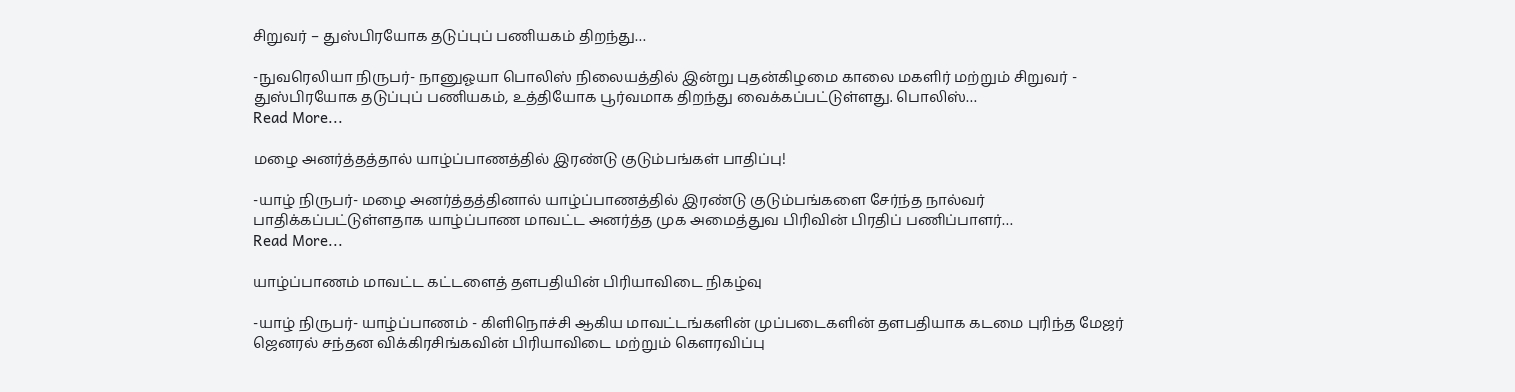சிறுவர் – துஸ்பிரயோக தடுப்புப் பணியகம் திறந்து…

-நுவரெலியா நிருபர்- நானுஓயா பொலிஸ் நிலையத்தில் இன்று புதன்கிழமை காலை மகளிர் மற்றும் சிறுவர் - துஸ்பிரயோக தடுப்புப் பணியகம், உத்தியோக பூர்வமாக திறந்து வைக்கப்பட்டுள்ளது. பொலிஸ்…
Read More...

மழை அனர்த்தத்தால் யாழ்ப்பாணத்தில் இரண்டு குடும்பங்கள் பாதிப்பு!

-யாழ் நிருபர்- மழை அனர்த்தத்தினால் யாழ்ப்பாணத்தில் இரண்டு குடும்பங்களை சேர்ந்த நால்வர் பாதிக்கப்பட்டுள்ளதாக யாழ்ப்பாண மாவட்ட அனர்த்த முக அமைத்துவ பிரிவின் பிரதிப் பணிப்பாளர்…
Read More...

யாழ்ப்பாணம் மாவட்ட கட்டளைத் தளபதியின் பிரியாவிடை நிகழ்வு

-யாழ் நிருபர்- யாழ்ப்பாணம் - கிளிநொச்சி ஆகிய மாவட்டங்களின் முப்படைகளின் தளபதியாக கடமை புரிந்த மேஜர் ஜெனரல் சந்தன விக்கிரசிங்கவின் பிரியாவிடை மற்றும் கெளரவிப்பு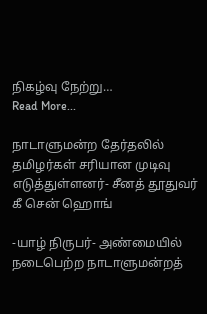நிகழ்வு நேற்று…
Read More...

நாடாளுமன்ற தேர்தலில் தமிழர்கள் சரியான முடிவு எடுத்துள்ளனர்- சீனத் தூதுவர் கீ சென் ஹொங்

-யாழ் நிருபர்- அண்மையில் நடைபெற்ற நாடாளுமன்றத்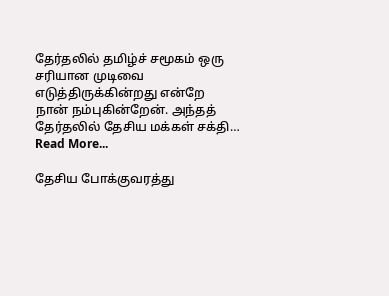தேர்தலில் தமிழ்ச் சமூகம் ஒரு சரியான முடிவை எடுத்திருக்கின்றது என்றே நான் நம்புகின்றேன். அந்தத் தேர்தலில் தேசிய மக்கள் சக்தி…
Read More...

தேசிய போக்குவரத்து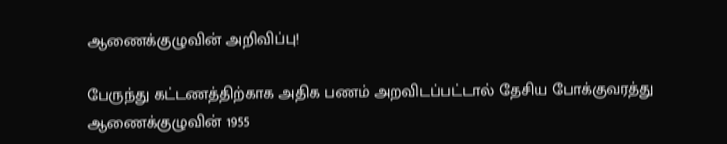ஆணைக்குழுவின் அறிவிப்பு!

பேருந்து கட்டணத்திற்காக அதிக பணம் அறவிடப்பட்டால் தேசிய போக்குவரத்து ஆணைக்குழுவின் 1955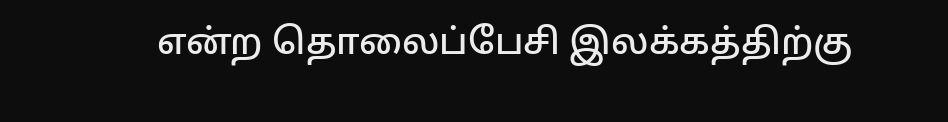என்ற தொலைப்பேசி இலக்கத்திற்கு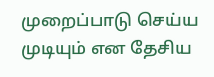முறைப்பாடு செய்ய முடியும் என தேசிய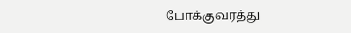போக்குவரத்து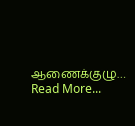ஆணைக்குழு…
Read More...